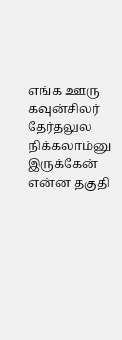எங்க ஊரு கவுன்சிலர் தேர்தலுல நிக்கலாம்னு இருக்கேன்
என்ன தகுதி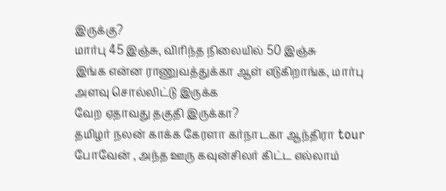இருக்கு?
மார்பு 45 இஞ்சு, விரிந்த நிலையில் 50 இஞ்சு
இங்க என்ன ராணுவத்துக்கா ஆள் எடுகிறாங்க, மார்பு அளவு சொல்லிட்டு இருக்க
வேற ஏதாவது தகுதி இருக்கா?
தமிழர் நலன் காக்க கேரளா கர்நாடகா ஆந்திரா tour போவேன் , அந்த ஊரு கவுன்சிலர் கிட்ட எல்லாம்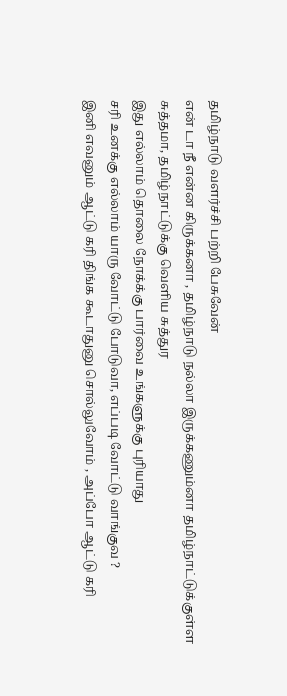தமிழ்நாடு வளர்ச்சி பற்றி பேசுவேன்
என் டா நீ என்ன கிருக்கனா , தமிழ்நாடு நல்லா இருக்கணும்னா தமிழ்நாட்டுக்குள்ள சுத்தமா, தமிழ்நாட்டுக்கு வெளிய சுத்துர
இது எல்லாம் தொலை நோக்க்கு பார்வை உங்களுக்கு புரியாது
சரி உனக்கு எல்லாம் யாரு வோட்டு போடுவா, எப்படி வோட்டு வாங்குவ ?
இனி எவனும் ஆட்டு கரி திங்க கூடாதுனு சொல்லுவோம் , அப்போ ஆட்டு கரி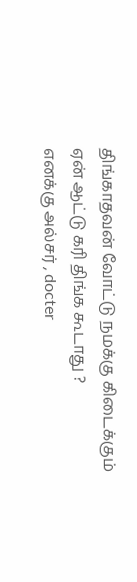திங்காதவன் வோட்டு நமக்கு கிடைக்கும்
ஏன் ஆட்டு கரி திங்க கூடாது ?
எனக்கு அல்சர் , docter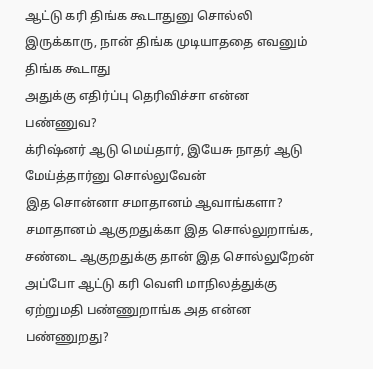ஆட்டு கரி திங்க கூடாதுனு சொல்லி இருக்காரு, நான் திங்க முடியாததை எவனும் திங்க கூடாது
அதுக்கு எதிர்ப்பு தெரிவிச்சா என்ன பண்ணுவ?
க்ரிஷ்னர் ஆடு மெய்தார், இயேசு நாதர் ஆடு மேய்த்தார்னு சொல்லுவேன்
இத சொன்னா சமாதானம் ஆவாங்களா?
சமாதானம் ஆகுறதுக்கா இத சொல்லுறாங்க, சண்டை ஆகுறதுக்கு தான் இத சொல்லுறேன்
அப்போ ஆட்டு கரி வெளி மாநிலத்துக்கு ஏற்றுமதி பண்ணுறாங்க அத என்ன பண்ணுறது?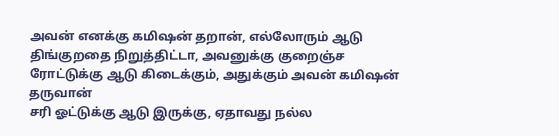அவன் எனக்கு கமிஷன் தறான், எல்லோரும் ஆடு திங்குறதை நிறுத்திட்டா, அவனுக்கு குறைஞ்ச ரோட்டுக்கு ஆடு கிடைக்கும், அதுக்கும் அவன் கமிஷன் தருவான்
சரி ஓட்டுக்கு ஆடு இருக்கு, ஏதாவது நல்ல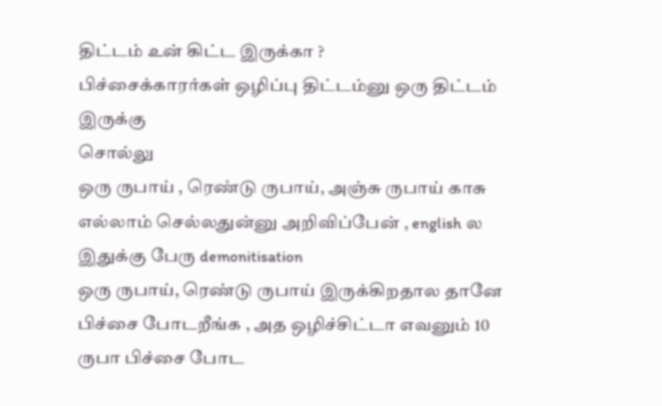திட்டம் உன் கிட்ட இருக்கா ?
பிச்சைக்காரர்கள் ஒழிப்பு திட்டம்னு ஒரு திட்டம் இருக்கு
சொல்லு
ஒரு ருபாய் , ரெண்டு ருபாய், அஞ்சு ருபாய் காசு எல்லாம் செல்லதுன்னு அறிவிப்பேன் , english ல இதுக்கு பேரு demonitisation
ஒரு ருபாய், ரெண்டு ருபாய் இருக்கிறதால தானே பிச்சை போடறீங்க , அத ஒழிச்சிட்டா எவனும் 10 ருபா பிச்சை போட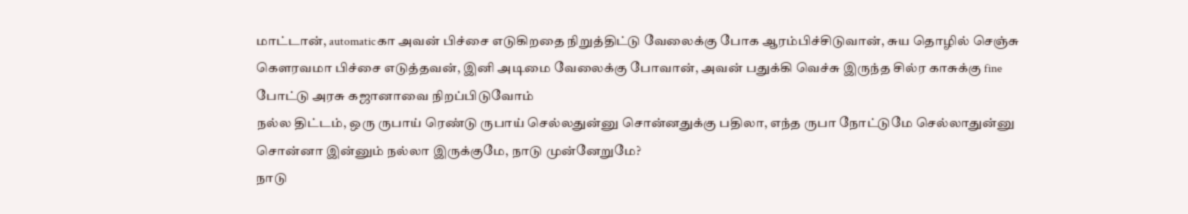மாட்டான், automaticகா அவன் பிச்சை எடுகிறதை நிறுத்திட்டு வேலைக்கு போக ஆரம்பிச்சிடுவான், சுய தொழில் செஞ்சு கௌரவமா பிச்சை எடுத்தவன், இனி அடிமை வேலைக்கு போவான், அவன் பதுக்கி வெச்சு இருந்த சில்ர காசுக்கு fine போட்டு அரசு கஜானாவை நிறப்பிடுவோம்
நல்ல திட்டம், ஒரு ருபாய் ரெண்டு ருபாய் செல்லதுன்னு சொன்னதுக்கு பதிலா, எந்த ருபா நோட்டுமே செல்லாதுன்னு சொன்னா இன்னும் நல்லா இருக்குமே, நாடு முன்னேறுமே?
நாடு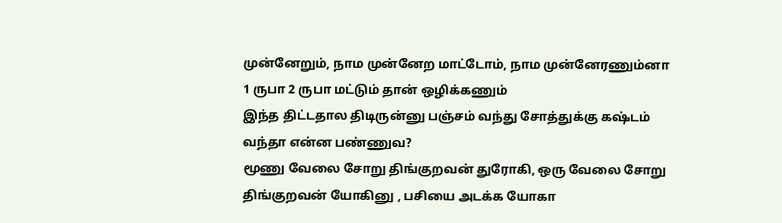முன்னேறும், நாம முன்னேற மாட்டோம், நாம முன்னேரணும்னா 1 ருபா 2 ருபா மட்டும் தான் ஒழிக்கணும்
இந்த திட்டதால திடிருன்னு பஞ்சம் வந்து சோத்துக்கு கஷ்டம் வந்தா என்ன பண்ணுவ?
மூணு வேலை சோறு திங்குறவன் துரோகி, ஒரு வேலை சோறு திங்குறவன் யோகினு , பசியை அடக்க யோகா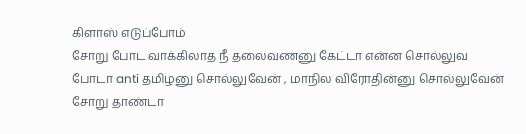கிளாஸ் எடுப்போம்
சோறு போட வாக்கிலாத நீ தலைவணனு கேட்டா என்ன சொல்லுவ
போடா anti தமிழனு சொல்லுவேன் , மாநில விரோதின்னு சொல்லுவேன்
சோறு தாண்டா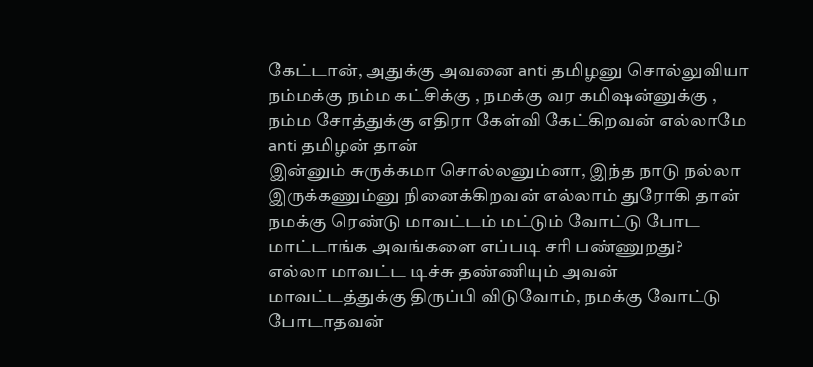கேட்டான், அதுக்கு அவனை anti தமிழனு சொல்லுவியா
நம்மக்கு நம்ம கட்சிக்கு , நமக்கு வர கமிஷன்னுக்கு , நம்ம சோத்துக்கு எதிரா கேள்வி கேட்கிறவன் எல்லாமே anti தமிழன் தான்
இன்னும் சுருக்கமா சொல்லனும்னா, இந்த நாடு நல்லா இருக்கணும்னு நினைக்கிறவன் எல்லாம் துரோகி தான்
நமக்கு ரெண்டு மாவட்டம் மட்டும் வோட்டு போட மாட்டாங்க அவங்களை எப்படி சரி பண்ணுறது?
எல்லா மாவட்ட டிச்சு தண்ணியும் அவன் மாவட்டத்துக்கு திருப்பி விடுவோம், நமக்கு வோட்டு போடாதவன்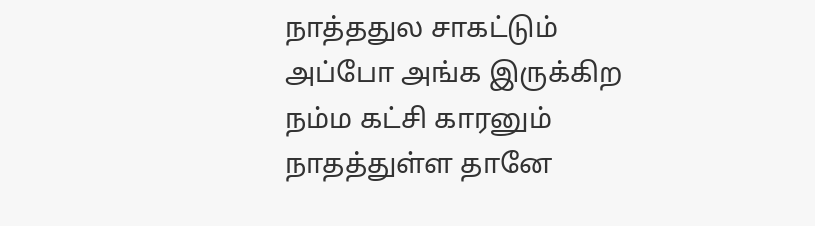நாத்ததுல சாகட்டும்
அப்போ அங்க இருக்கிற நம்ம கட்சி காரனும் நாதத்துள்ள தானே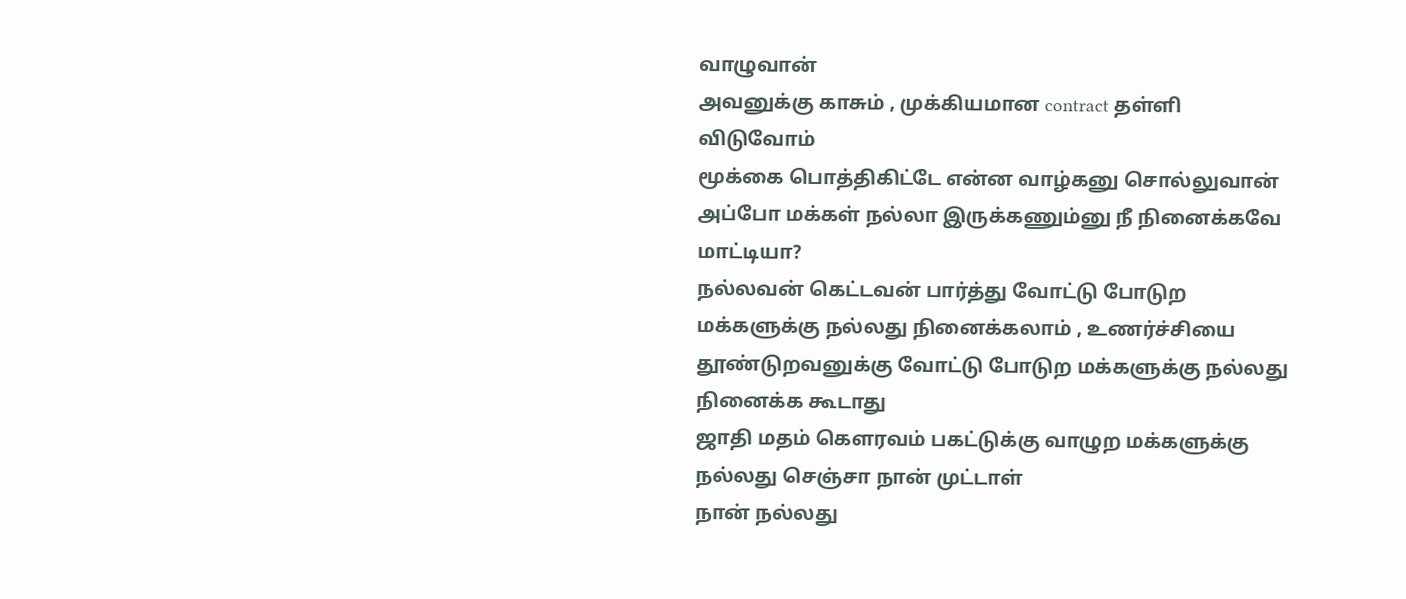வாழுவான்
அவனுக்கு காசும் , முக்கியமான contract தள்ளி விடுவோம்
மூக்கை பொத்திகிட்டே என்ன வாழ்கனு சொல்லுவான்
அப்போ மக்கள் நல்லா இருக்கணும்னு நீ நினைக்கவே மாட்டியா?
நல்லவன் கெட்டவன் பார்த்து வோட்டு போடுற மக்களுக்கு நல்லது நினைக்கலாம் , உணர்ச்சியை தூண்டுறவனுக்கு வோட்டு போடுற மக்களுக்கு நல்லது நினைக்க கூடாது
ஜாதி மதம் கெளரவம் பகட்டுக்கு வாழுற மக்களுக்கு நல்லது செஞ்சா நான் முட்டாள்
நான் நல்லது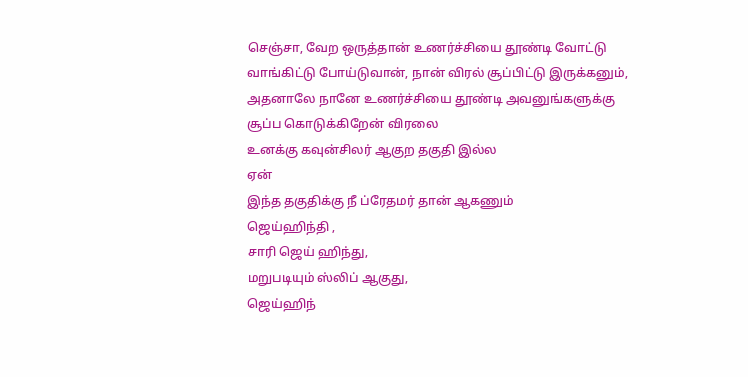செஞ்சா, வேற ஒருத்தான் உணர்ச்சியை தூண்டி வோட்டு வாங்கிட்டு போய்டுவான், நான் விரல் சூப்பிட்டு இருக்கனும், அதனாலே நானே உணர்ச்சியை தூண்டி அவனுங்களுக்கு சூப்ப கொடுக்கிறேன் விரலை
உனக்கு கவுன்சிலர் ஆகுற தகுதி இல்ல
ஏன்
இந்த தகுதிக்கு நீ ப்ரேதமர் தான் ஆகணும்
ஜெய்ஹிந்தி ,
சாரி ஜெய் ஹிந்து,
மறுபடியும் ஸ்லிப் ஆகுது,
ஜெய்ஹிந்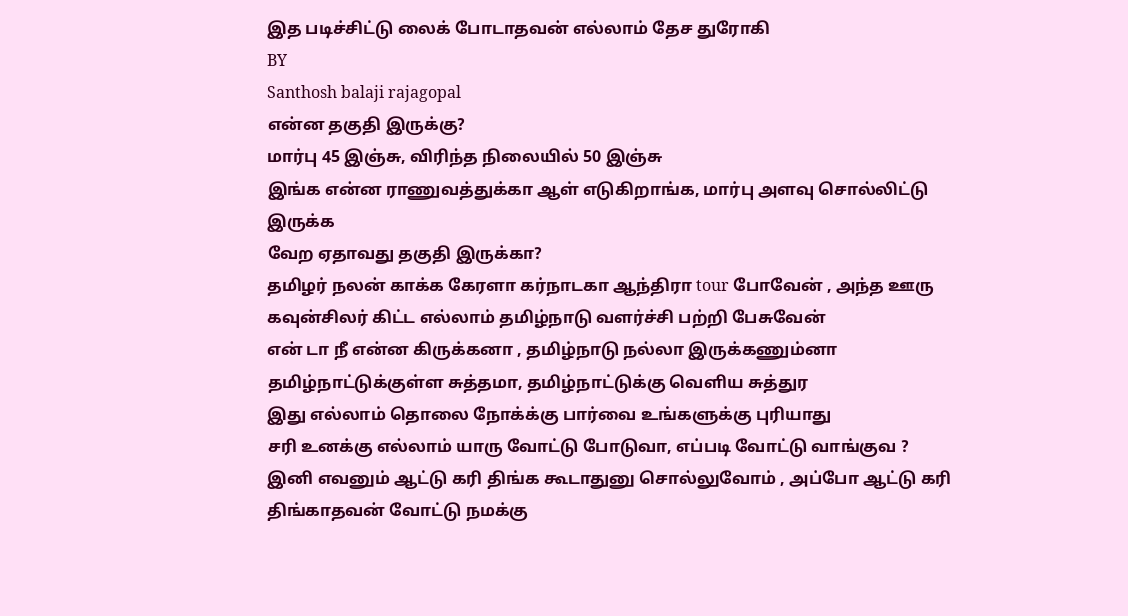இத படிச்சிட்டு லைக் போடாதவன் எல்லாம் தேச துரோகி
BY
Santhosh balaji rajagopal
என்ன தகுதி இருக்கு?
மார்பு 45 இஞ்சு, விரிந்த நிலையில் 50 இஞ்சு
இங்க என்ன ராணுவத்துக்கா ஆள் எடுகிறாங்க, மார்பு அளவு சொல்லிட்டு இருக்க
வேற ஏதாவது தகுதி இருக்கா?
தமிழர் நலன் காக்க கேரளா கர்நாடகா ஆந்திரா tour போவேன் , அந்த ஊரு கவுன்சிலர் கிட்ட எல்லாம் தமிழ்நாடு வளர்ச்சி பற்றி பேசுவேன்
என் டா நீ என்ன கிருக்கனா , தமிழ்நாடு நல்லா இருக்கணும்னா தமிழ்நாட்டுக்குள்ள சுத்தமா, தமிழ்நாட்டுக்கு வெளிய சுத்துர
இது எல்லாம் தொலை நோக்க்கு பார்வை உங்களுக்கு புரியாது
சரி உனக்கு எல்லாம் யாரு வோட்டு போடுவா, எப்படி வோட்டு வாங்குவ ?
இனி எவனும் ஆட்டு கரி திங்க கூடாதுனு சொல்லுவோம் , அப்போ ஆட்டு கரி திங்காதவன் வோட்டு நமக்கு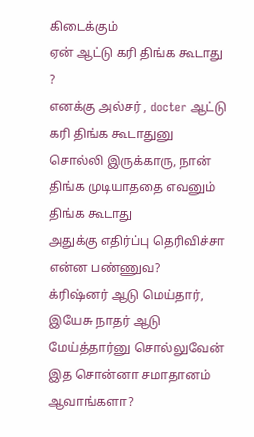கிடைக்கும்
ஏன் ஆட்டு கரி திங்க கூடாது ?
எனக்கு அல்சர் , docter ஆட்டு கரி திங்க கூடாதுனு சொல்லி இருக்காரு, நான் திங்க முடியாததை எவனும் திங்க கூடாது
அதுக்கு எதிர்ப்பு தெரிவிச்சா என்ன பண்ணுவ?
க்ரிஷ்னர் ஆடு மெய்தார், இயேசு நாதர் ஆடு மேய்த்தார்னு சொல்லுவேன்
இத சொன்னா சமாதானம் ஆவாங்களா?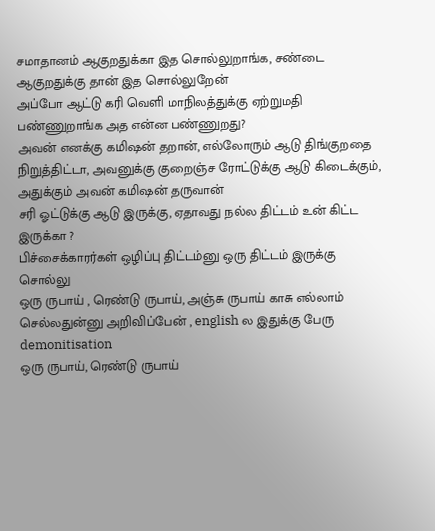சமாதானம் ஆகுறதுக்கா இத சொல்லுறாங்க, சண்டை ஆகுறதுக்கு தான் இத சொல்லுறேன்
அப்போ ஆட்டு கரி வெளி மாநிலத்துக்கு ஏற்றுமதி பண்ணுறாங்க அத என்ன பண்ணுறது?
அவன் எனக்கு கமிஷன் தறான், எல்லோரும் ஆடு திங்குறதை நிறுத்திட்டா, அவனுக்கு குறைஞ்ச ரோட்டுக்கு ஆடு கிடைக்கும், அதுக்கும் அவன் கமிஷன் தருவான்
சரி ஓட்டுக்கு ஆடு இருக்கு, ஏதாவது நல்ல திட்டம் உன் கிட்ட இருக்கா ?
பிச்சைக்காரர்கள் ஒழிப்பு திட்டம்னு ஒரு திட்டம் இருக்கு
சொல்லு
ஒரு ருபாய் , ரெண்டு ருபாய், அஞ்சு ருபாய் காசு எல்லாம் செல்லதுன்னு அறிவிப்பேன் , english ல இதுக்கு பேரு demonitisation
ஒரு ருபாய், ரெண்டு ருபாய்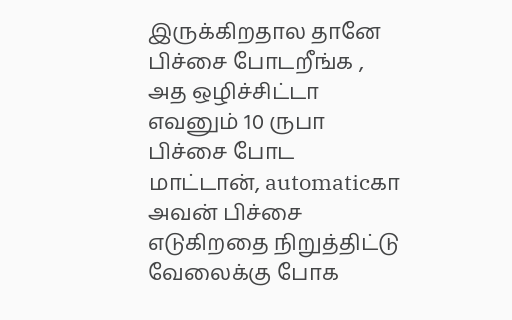இருக்கிறதால தானே பிச்சை போடறீங்க , அத ஒழிச்சிட்டா எவனும் 10 ருபா பிச்சை போட மாட்டான், automaticகா அவன் பிச்சை எடுகிறதை நிறுத்திட்டு வேலைக்கு போக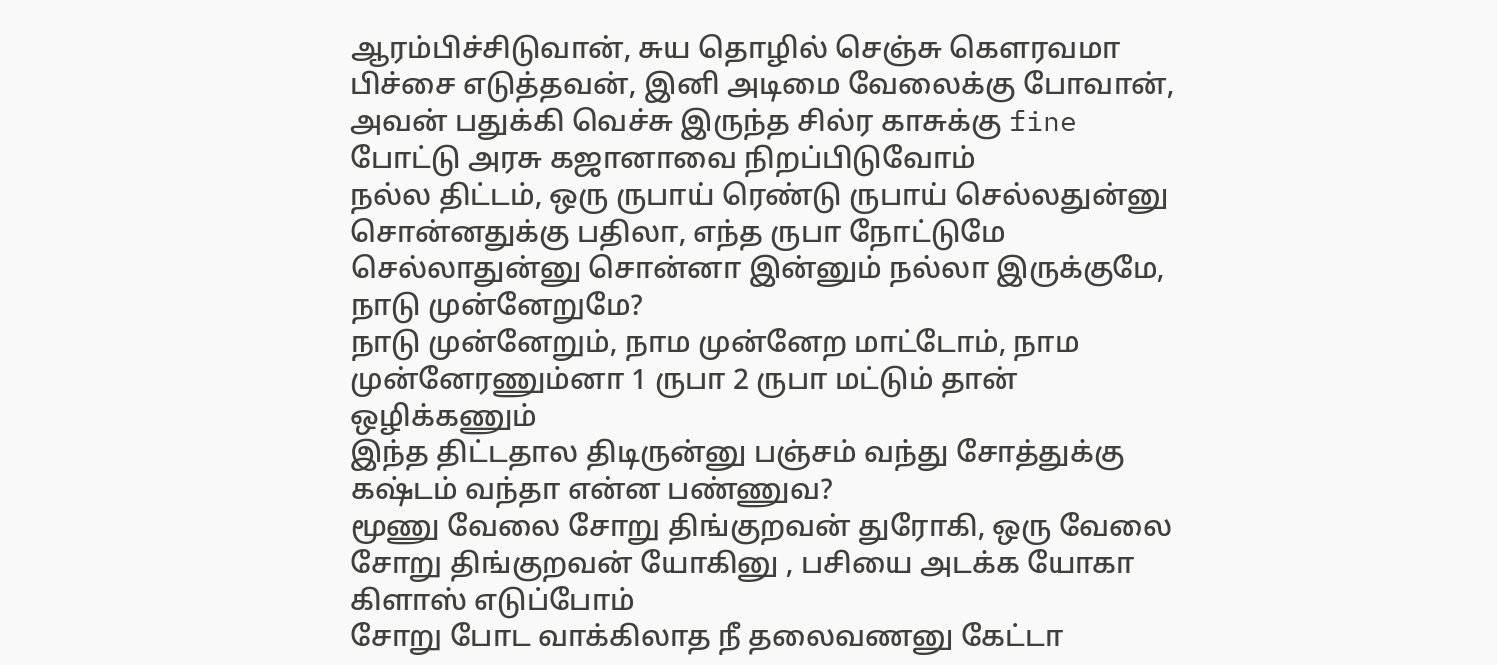ஆரம்பிச்சிடுவான், சுய தொழில் செஞ்சு கௌரவமா பிச்சை எடுத்தவன், இனி அடிமை வேலைக்கு போவான், அவன் பதுக்கி வெச்சு இருந்த சில்ர காசுக்கு fine போட்டு அரசு கஜானாவை நிறப்பிடுவோம்
நல்ல திட்டம், ஒரு ருபாய் ரெண்டு ருபாய் செல்லதுன்னு சொன்னதுக்கு பதிலா, எந்த ருபா நோட்டுமே செல்லாதுன்னு சொன்னா இன்னும் நல்லா இருக்குமே, நாடு முன்னேறுமே?
நாடு முன்னேறும், நாம முன்னேற மாட்டோம், நாம முன்னேரணும்னா 1 ருபா 2 ருபா மட்டும் தான் ஒழிக்கணும்
இந்த திட்டதால திடிருன்னு பஞ்சம் வந்து சோத்துக்கு கஷ்டம் வந்தா என்ன பண்ணுவ?
மூணு வேலை சோறு திங்குறவன் துரோகி, ஒரு வேலை சோறு திங்குறவன் யோகினு , பசியை அடக்க யோகா கிளாஸ் எடுப்போம்
சோறு போட வாக்கிலாத நீ தலைவணனு கேட்டா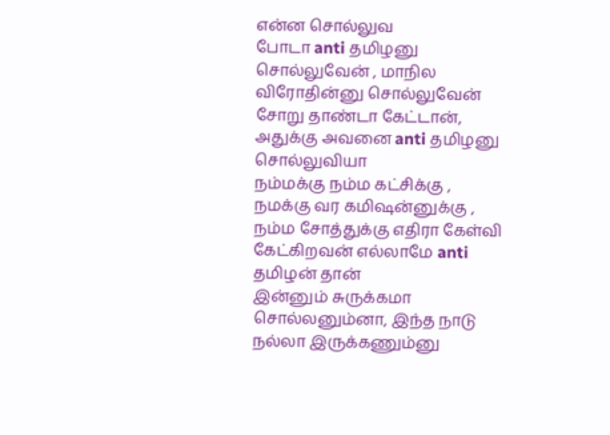என்ன சொல்லுவ
போடா anti தமிழனு சொல்லுவேன் , மாநில விரோதின்னு சொல்லுவேன்
சோறு தாண்டா கேட்டான், அதுக்கு அவனை anti தமிழனு சொல்லுவியா
நம்மக்கு நம்ம கட்சிக்கு , நமக்கு வர கமிஷன்னுக்கு , நம்ம சோத்துக்கு எதிரா கேள்வி கேட்கிறவன் எல்லாமே anti தமிழன் தான்
இன்னும் சுருக்கமா சொல்லனும்னா, இந்த நாடு நல்லா இருக்கணும்னு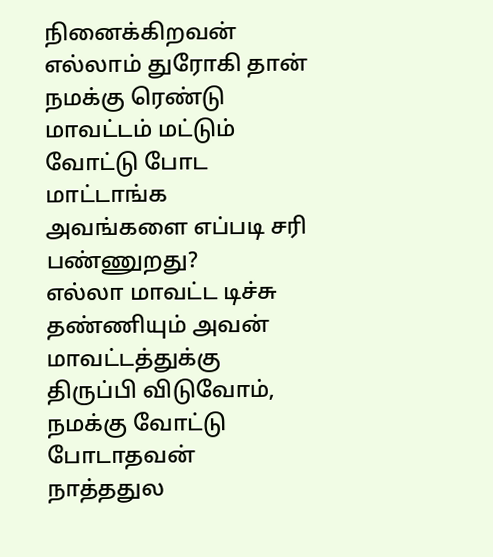நினைக்கிறவன் எல்லாம் துரோகி தான்
நமக்கு ரெண்டு மாவட்டம் மட்டும் வோட்டு போட மாட்டாங்க அவங்களை எப்படி சரி பண்ணுறது?
எல்லா மாவட்ட டிச்சு தண்ணியும் அவன் மாவட்டத்துக்கு திருப்பி விடுவோம், நமக்கு வோட்டு போடாதவன் நாத்ததுல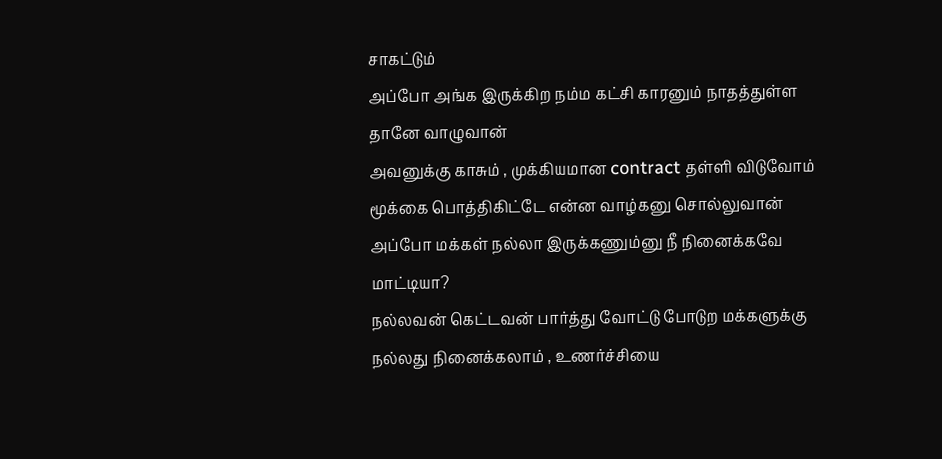சாகட்டும்
அப்போ அங்க இருக்கிற நம்ம கட்சி காரனும் நாதத்துள்ள தானே வாழுவான்
அவனுக்கு காசும் , முக்கியமான contract தள்ளி விடுவோம்
மூக்கை பொத்திகிட்டே என்ன வாழ்கனு சொல்லுவான்
அப்போ மக்கள் நல்லா இருக்கணும்னு நீ நினைக்கவே மாட்டியா?
நல்லவன் கெட்டவன் பார்த்து வோட்டு போடுற மக்களுக்கு நல்லது நினைக்கலாம் , உணர்ச்சியை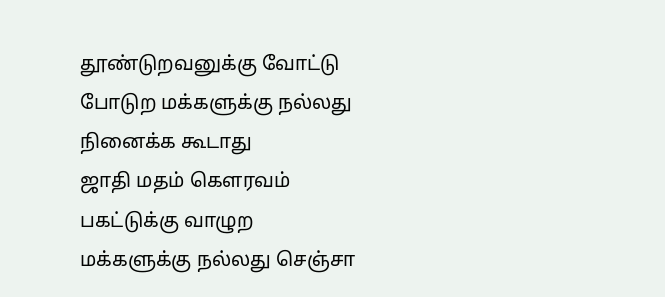தூண்டுறவனுக்கு வோட்டு போடுற மக்களுக்கு நல்லது நினைக்க கூடாது
ஜாதி மதம் கெளரவம் பகட்டுக்கு வாழுற மக்களுக்கு நல்லது செஞ்சா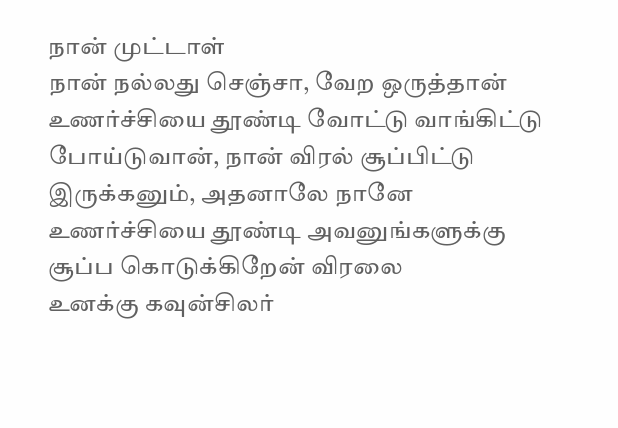நான் முட்டாள்
நான் நல்லது செஞ்சா, வேற ஒருத்தான் உணர்ச்சியை தூண்டி வோட்டு வாங்கிட்டு போய்டுவான், நான் விரல் சூப்பிட்டு இருக்கனும், அதனாலே நானே உணர்ச்சியை தூண்டி அவனுங்களுக்கு சூப்ப கொடுக்கிறேன் விரலை
உனக்கு கவுன்சிலர்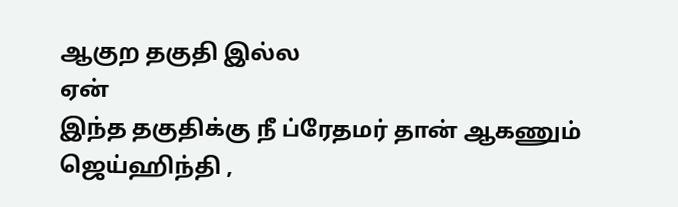ஆகுற தகுதி இல்ல
ஏன்
இந்த தகுதிக்கு நீ ப்ரேதமர் தான் ஆகணும்
ஜெய்ஹிந்தி ,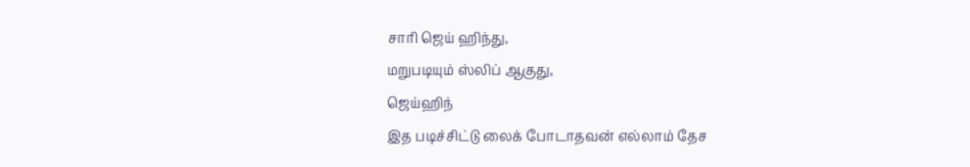சாரி ஜெய் ஹிந்து,
மறுபடியும் ஸ்லிப் ஆகுது,
ஜெய்ஹிந்
இத படிச்சிட்டு லைக் போடாதவன் எல்லாம் தேச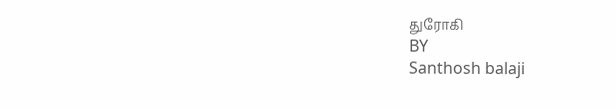துரோகி
BY
Santhosh balaji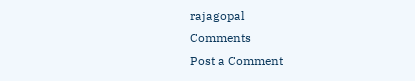rajagopal
Comments
Post a Comment